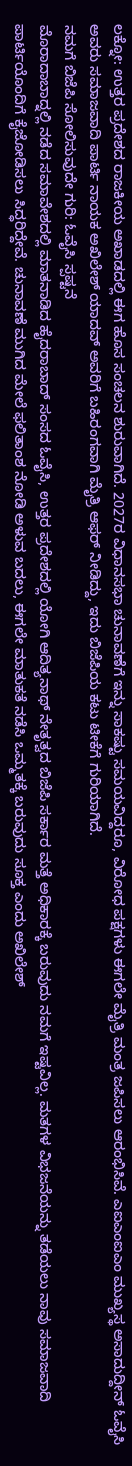ಲಕ್ನೋ: ಉತ್ತರ ಪ್ರದೇಶದ ರಾಜಕೀಯ ಅಖಾಡದಲ್ಲಿ ಈಗ ಹೊಸ ಸಂಚಲನ ಶುರುವಾಗಿದೆ. 2027ರ ವಿಧಾನಸಭಾ ಚುನಾವಣೆಗೆ ಇನ್ನು ಸಾಕಷ್ಟು ಸಮಯವಿದ್ದರೂ, ವಿರೋಧ ಪಕ್ಷಗಳು ಈಗಲೇ ಮೈತ್ರಿ ಮಂತ್ರ ಜಪಿಸಲು ಆರಂಭಿಸಿವೆ. ಎಐಎಂಐಎಂ ಮುಖ್ಯಸ್ಥ ಅಸಾದುದ್ದೀನ್ ಓವೈಸಿ ಅವರು ಸಮಾಜವಾದಿ ಪಾರ್ಟಿ ನಾಯಕ ಅಖಿಲೇಶ್ ಯಾದವ್ ಅವರಿಗೆ ಬಹಿರಂಗವಾಗಿ ಮೈತ್ರಿ ಆಫರ್ ನೀಡಿದ್ದು, ಇದು ಬಿಜೆಪಿಯ ಕಟು ಟೀಕೆಗೆ ಗುರಿಯಾಗಿದೆ.
ನಮಗೆ ಬಿಜೆಪಿ ಸೋಲಿಸುವುದೇ ಗುರಿ: ಓವೈಸಿ ಸ್ಪಷ್ಟನೆ
ಮೊರಾದಾಬಾದ್ನಲ್ಲಿ ನಡೆದ ಸಮಾವೇಶದಲ್ಲಿ ಮಾತನಾಡಿದ ಹೈದರಾಬಾದ್ ಸಂಸದ ಓವೈಸಿ, ಉತ್ತರ ಪ್ರದೇಶದಲ್ಲಿ ಯೋಗಿ ಆದಿತ್ಯನಾಥ್ ನೇತೃತ್ವದ ಬಿಜೆಪಿ ಸರ್ಕಾರ ಮತ್ತೆ ಅಧಿಕಾರಕ್ಕೆ ಬರುವುದು ನಮಗೆ ಇಷ್ಟವಿಲ್ಲ. ಮತಗಳ ವಿಭಜನೆಯನ್ನು ತಡೆಯಲು ನಾವು ಸಮಾಜವಾದಿ ಪಾರ್ಟಿಯೊಂದಿಗೆ ಕೈಜೋಡಿಸಲು ಸಿದ್ಧರಿದ್ದೇವೆ. ಚುನಾವಣೆ ಮುಗಿದ ಮೇಲೆ ಫಲಿತಾಂಶ ನೋಡಿ ಅಳುವ ಬದಲು, ಈಗಲೇ ಮಾತುಕತೆ ನಡೆಸಿ ಒಮ್ಮತಕ್ಕೆ ಬರುವುದು ಸೂಕ್ತ ಎಂದು ಅಖಿಲೇಶ್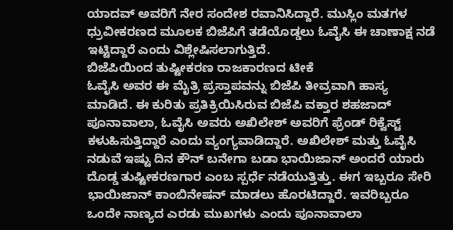ಯಾದವ್ ಅವರಿಗೆ ನೇರ ಸಂದೇಶ ರವಾನಿಸಿದ್ದಾರೆ. ಮುಸ್ಲಿಂ ಮತಗಳ ಧ್ರುವೀಕರಣದ ಮೂಲಕ ಬಿಜೆಪಿಗೆ ತಡೆಯೊಡ್ಡಲು ಓವೈಸಿ ಈ ಚಾಣಾಕ್ಷ ನಡೆ ಇಟ್ಟಿದ್ದಾರೆ ಎಂದು ವಿಶ್ಲೇಷಿಸಲಾಗುತ್ತಿದೆ.
ಬಿಜೆಪಿಯಿಂದ ತುಷ್ಟೀಕರಣ ರಾಜಕಾರಣದ ಟೀಕೆ
ಓವೈಸಿ ಅವರ ಈ ಮೈತ್ರಿ ಪ್ರಸ್ತಾಪವನ್ನು ಬಿಜೆಪಿ ತೀವ್ರವಾಗಿ ಹಾಸ್ಯ ಮಾಡಿದೆ. ಈ ಕುರಿತು ಪ್ರತಿಕ್ರಿಯಿಸಿರುವ ಬಿಜೆಪಿ ವಕ್ತಾರ ಶಹಜಾದ್ ಪೂನಾವಾಲಾ, ಓವೈಸಿ ಅವರು ಅಖಿಲೇಶ್ ಅವರಿಗೆ ಫ್ರೆಂಡ್ ರಿಕ್ವೆಸ್ಟ್ ಕಳುಹಿಸುತ್ತಿದ್ದಾರೆ ಎಂದು ವ್ಯಂಗ್ಯವಾಡಿದ್ದಾರೆ. ಅಖಿಲೇಶ್ ಮತ್ತು ಓವೈಸಿ ನಡುವೆ ಇಷ್ಟು ದಿನ ಕೌನ್ ಬನೇಗಾ ಬಡಾ ಭಾಯಿಜಾನ್ ಅಂದರೆ ಯಾರು ದೊಡ್ಡ ತುಷ್ಟೀಕರಣಗಾರ ಎಂಬ ಸ್ಪರ್ಧೆ ನಡೆಯುತ್ತಿತ್ತು. ಈಗ ಇಬ್ಬರೂ ಸೇರಿ ಭಾಯಿಜಾನ್ ಕಾಂಬಿನೇಷನ್ ಮಾಡಲು ಹೊರಟಿದ್ದಾರೆ. ಇವರಿಬ್ಬರೂ ಒಂದೇ ನಾಣ್ಯದ ಎರಡು ಮುಖಗಳು ಎಂದು ಪೂನಾವಾಲಾ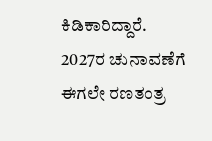ಕಿಡಿಕಾರಿದ್ದಾರೆ.
2027ರ ಚುನಾವಣೆಗೆ ಈಗಲೇ ರಣತಂತ್ರ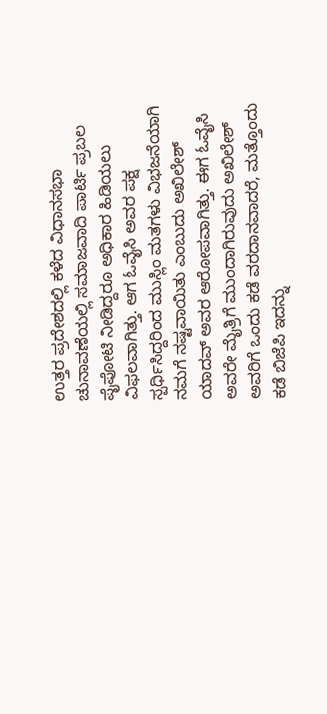ಉತ್ತರ ಪ್ರದೇಶದಲ್ಲಿ ಕಳೆದ ವಿಧಾನಸಭಾ ಚುನಾವಣೆಯಲ್ಲಿ ಸಮಾಜವಾದಿ ಪಾರ್ಟಿ ಪ್ರಬಲ ಪೈಪೋಟಿ ನೀಡಿದ್ದರೂ ಅಧಿಕಾರ ಹಿಡಿಯಲು ವಿಫಲವಾಗಿತ್ತು. ಆಗ ಓವೈಸಿ ಅವರ ಪಕ್ಷ ಸ್ಪರ್ಧಿಸಿದ್ದರಿಂದ ಮುಸ್ಲಿಂ ಮತಗಳು ವಿಭಜನೆಯಾಗಿ ನಮಗೆ ನಷ್ಟವಾಯಿತು ಎಂಬುದು ಅಖಿಲೇಶ್ ಯಾದವ್ ಅವರ ಆರೋಪವಾಗಿತ್ತು. ಈಗ ಓವೈಸಿ ಅವರೇ ಮೈತ್ರಿಗೆ ಮುಂದಾಗಿರುವುದು ಅಖಿಲೇಶ್ ಅವರಿಗೆ ಒಂದು ಕಡೆ ವರದಾನವಾದರೆ, ಮತ್ತೊಂದು ಕಡೆ ಬಿಜೆಪಿ ಇದನ್ನು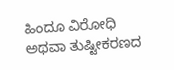ಹಿಂದೂ ವಿರೋಧಿ ಅಥವಾ ತುಷ್ಟೀಕರಣದ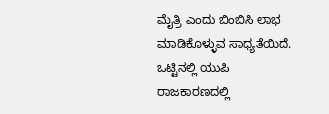ಮೈತ್ರಿ ಎಂದು ಬಿಂಬಿಸಿ ಲಾಭ ಮಾಡಿಕೊಳ್ಳುವ ಸಾಧ್ಯತೆಯಿದೆ. ಒಟ್ಟಿನಲ್ಲಿ ಯುಪಿ ರಾಜಕಾರಣದಲ್ಲಿ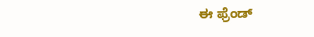ಈ ಫ್ರೆಂಡ್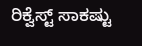ರಿಕ್ವೆಸ್ಟ್ ಸಾಕಷ್ಟು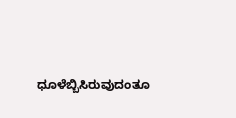ಧೂಳೆಬ್ಬಿಸಿರುವುದಂತೂ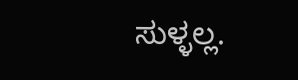ಸುಳ್ಳಲ್ಲ.